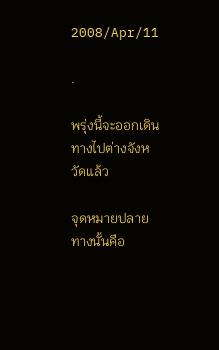2008/Apr/11

.

พรุ่งนี้จะออกเดินทางไปต่างจังหวัดแล้ว

จุดหมายปลายทางนั้นคือ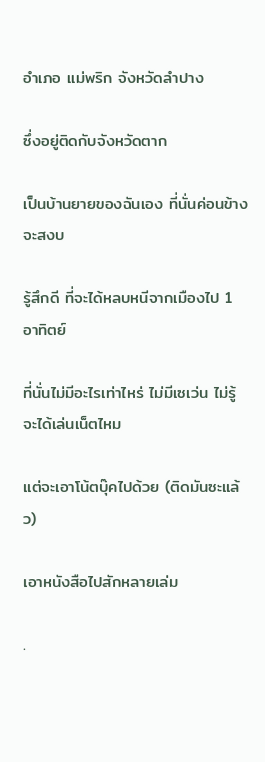อำเภอ แม่พริก จังหวัดลำปาง

ซึ่งอยู่ติดกับจังหวัดตาก

เป็นบ้านยายของฉันเอง ที่นั่นค่อนข้างจะสงบ

รู้สึกดี ที่จะได้หลบหนีจากเมืองไป 1 อาทิตย์

ที่นั่นไม่มีอะไรเท่าไหร่ ไม่มีเซเว่น ไม่รู้จะได้เล่นเน็ตไหม

แต่จะเอาโน้ตบุ๊คไปด้วย (ติดมันซะแล้ว)

เอาหนังสือไปสักหลายเล่ม

.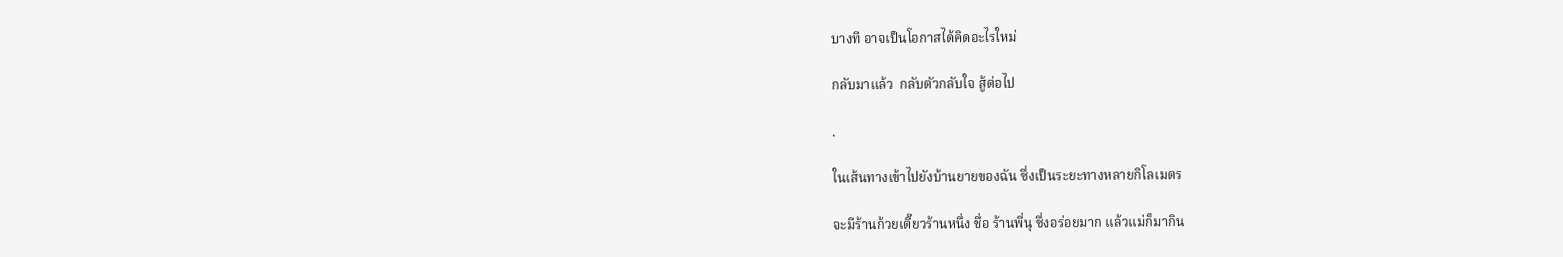บางที อาจเป็นโอกาสได้คิดอะไรใหม่

กลับมาแล้ว  กลับตัวกลับใจ สู้ต่อไป

.

ในเส้นทางเข้าไปยังบ้านยายของฉัน ซึ่งเป็นระยะทางหลายกิโลเมตร

จะมีร้านก้วยเตี๊ยวร้านหนึ่ง ชื่อ ร้านพี่นุ ซึ่งอร่อยมาก แล้วแม่ก็มากิน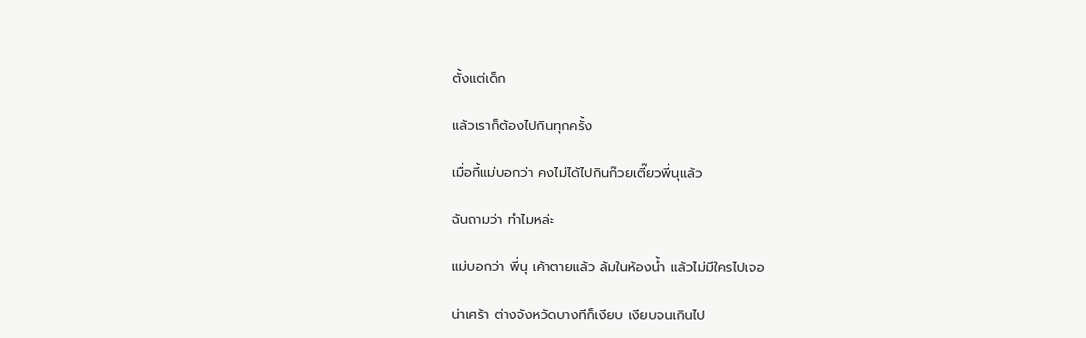ตั้งแต่เด็ก

แล้วเราก็ต้องไปกินทุกครั้ง

เมื่อกี้แม่บอกว่า คงไม่ได้ไปกินก๊วยเตี๊ยวพี่นุแล้ว

ฉันถามว่า ทำไมหล่ะ

แม่บอกว่า พี่นุ เค้าตายแล้ว ล้มในห้องน้ำ แล้วไม่มีใครไปเจอ

น่าเศร้า ต่างจังหวัดบางทีก็เงียบ เงียบจนเกินไป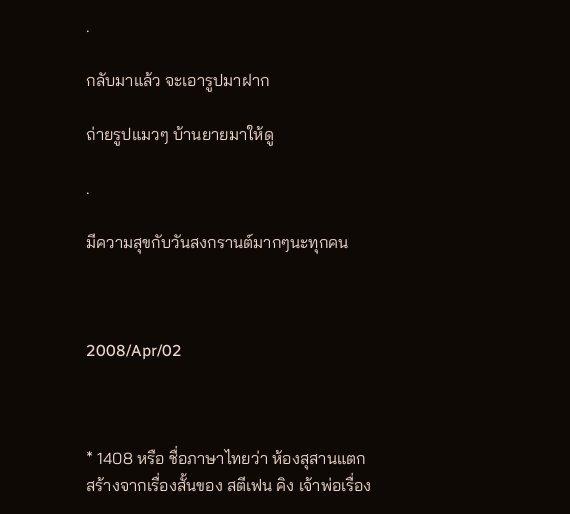.

กลับมาแล้ว จะเอารูปมาฝาก

ถ่ายรูปแมวๆ บ้านยายมาให้ดู

.

มีความสุขกับวันสงกรานต์มากๆนะทุกคน



2008/Apr/02



* 1408 หรือ ชื่อภาษาไทยว่า ห้องสุสานแตก สร้างจากเรื่องสั้นของ สตีเฟน คิง เจ้าพ่อเรื่อง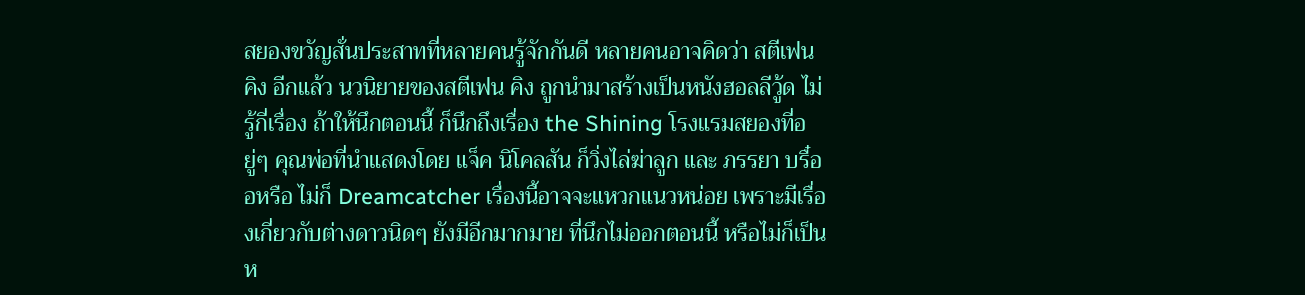สยองขวัญสั่นประสาทที่หลายคนรู้จักกันดี หลายคนอาจคิดว่า สตีเฟน คิง อีกแล้ว นวนิยายของสตีเฟน คิง ถูกนำมาสร้างเป็นหนังฮอลลีวู้ด ไม่รู้กี่เรื่อง ถ้าให้นึกตอนนี้ ก็นึกถึงเรื่อง the Shining โรงแรมสยองที่อยู่ๆ คุณพ่อที่นำแสดงโดย แจ็ค นิโคลสัน ก็วิ่งไล่ฆ่าลูก และ ภรรยา บรื๋ออหรือ ไม่ก็ Dreamcatcher เรื่องนี้อาจจะแหวกแนวหน่อย เพราะมีเรื่องเกี่ยวกับต่างดาวนิดๆ ยังมีอีกมากมาย ที่นึกไม่ออกตอนนี้ หรือไม่ก็เป็นห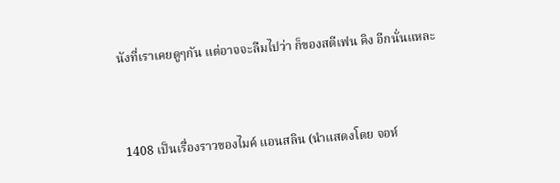นังที่เราเคยดูๆกัน แต่อาจจะลืมไปว่า ก็ของสตีเฟน คิง อีกนั่นแหละ



 1408 เป็นเรื่องราวของไมค์ แอนสลิน (นำแสดงโดย จอห์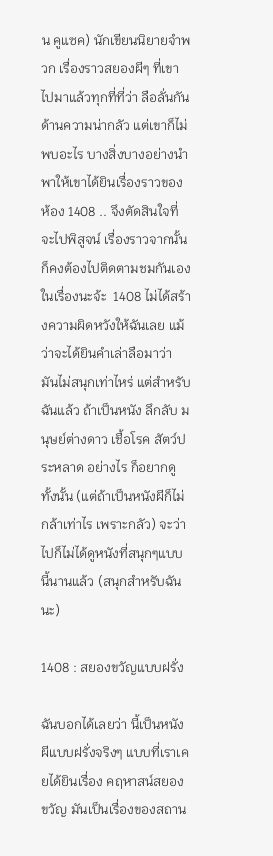น คูแซค) นักเขียนนิยายจำพวก เรื่องราวสยองผีๆ ที่เขาไปมาแล้วทุกที่ที่ว่า ลือลั่นกัน ด้านความน่ากลัว แต่เขาก็ไม่พบอะไร บางสิ่งบางอย่างนำพาให้เขาได้ยินเรื่องราวของ ห้อง 1408 .. จึงตัดสินใจที่จะไปพิสูจน์ เรื่องราวจากนั้นก็คงต้องไปติดตามชมกันเอง ในเรื่องนะจ้ะ  1408 ไม่ได้สร้างความผิดหวังให้ฉันเลย แม้ว่าจะได้ยินคำเล่าลือมาว่า มันไม่สนุกเท่าไหร่ แต่สำหรับฉันแล้ว ถ้าเป็นหนัง ลึกลับ มนุษย์ต่างดาว เชื้อโรค สัตว์ประหลาด อย่างไร ก็อยากดูทั้งนั้น (แต่ถ้าเป็นหนังผีก็ไม่กล้าเท่าไร เพราะกลัว) จะว่าไปก็ไม่ได้ดูหนังที่สนุกๆแบบนี้นานแล้ว (สนุกสำหรับฉันนะ)

1408 : สยองขวัญแบบฝรั่ง

ฉันบอกได้เลยว่า นี้เป็นหนังผีแบบฝรั่งจริงๆ แบบที่เราเคยได้ยินเรื่อง คฤหาสน์สยองขวัญ มันเป็นเรื่องของสถาน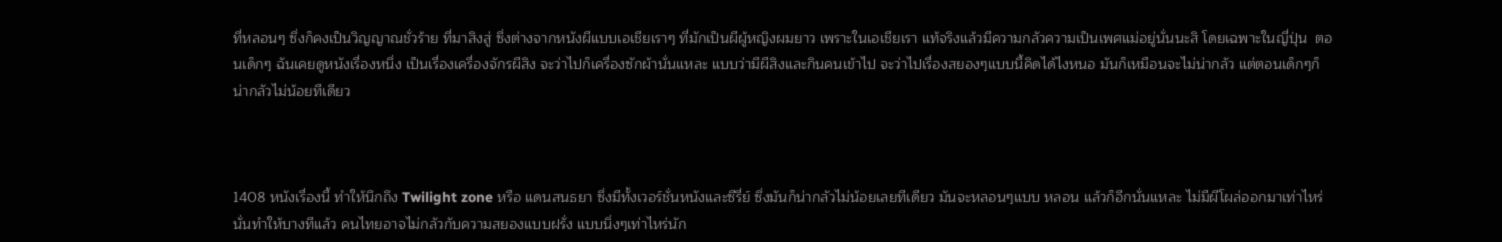ที่หลอนๆ ซึ่งก็คงเป็นวิญญาณชั่วร้าย ที่มาสิงสู่ ซึ่งต่างจากหนังผีแบบเอเชียเราๆ ที่มักเป็นผีผู้หญิงผมยาว เพราะในเอเชียเรา แท้จริงแล้วมีความกลัวความเป็นเพศแม่อยู่นั่นนะสิ โดยเฉพาะในญี่ปุ่น  ตอนเด็กๆ ฉันเคยดูหนังเรื่องหนึ่ง เป็นเรื่องเครื่องจักรผีสิง จะว่าไปก็เครื่องซักผ้านั่นแหละ แบบว่ามีผีสิงและกินคนเข้าไป จะว่าไปเรื่องสยองๆแบบนี้คิดได้ไงหนอ มันก็เหมือนจะไม่น่ากลัว แต่ตอนเด็กๆก็น่ากลัวไม่น้อยทีเดียว



1408 หนังเรื่องนี้ ทำให้นึกถึง Twilight zone หรือ แดนสนธยา ซึ่งมีทั้งเวอร์ชั่นหนังและซีรี่ย์ ซึ่งมันก็น่ากลัวไม่น้อยเลยทีเดียว มันจะหลอนๆแบบ หลอน แล้วก็อีกนั่นแหละ ไม่มีผีโผล่ออกมาเท่าไหร่  นั่นทำให้บางทีแล้ว คนไทยอาจไม่กลัวกับความสยองแบบฝรั่ง แบบนิ่งๆเท่าไหร่นัก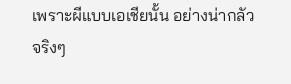เพราะผีแบบเอเชียนั้น อย่างน่ากลัวจริงๆ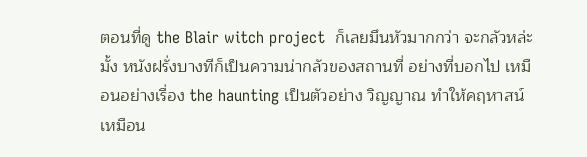ตอนที่ดู the Blair witch project  ก็เลยมึนหัวมากกว่า จะกลัวหล่ะมั้ง หนังฝรั่งบางทีก็เป็นความน่ากลัวของสถานที่ อย่างที่บอกไป เหมือนอย่างเรื่อง the haunting เป็นตัวอย่าง วิญญาณ ทำให้คฤหาสน์เหมือน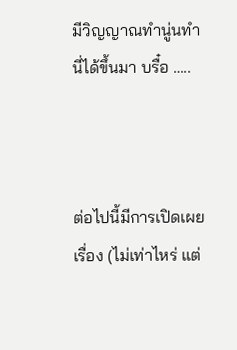มีวิญญาณทำนู่นทำนี่ได้ขึ้นมา บรื๋อ …..



ต่อไปนี้มีการเปิดเผยเรื่อง (ไม่เท่าไหร่ แต่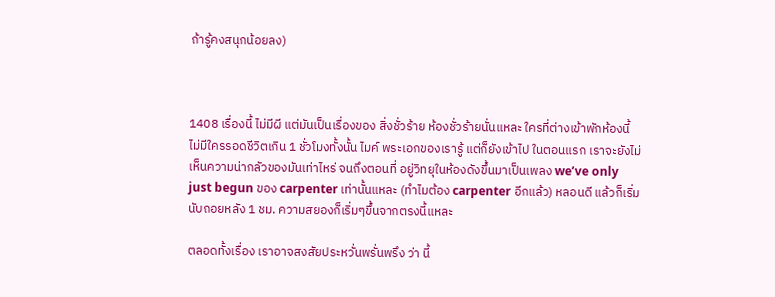ถ้ารู้คงสนุกน้อยลง)



1408 เรื่องนี้ ไม่มีผี แต่มันเป็นเรื่องของ สิ่งชั่วร้าย ห้องชั่วร้ายนั่นแหละ ใครที่ต่างเข้าพักห้องนี้ ไม่มีใครรอดชีวิตเกิน 1 ชั่วโมงทั้งนั้น ไมค์ พระเอกของเรารู้ แต่ก็ยังเข้าไป ในตอนแรก เราจะยังไม่เห็นความน่ากลัวของมันเท่าไหร่ จนถึงตอนที่ อยู่วิทยุในห้องดังขึ้นมาเป็นเพลง we’ve only just begun ของ carpenter เท่านั้นแหละ (ทำไมต้อง carpenter อีกแล้ว) หลอนดี แล้วก็เริ่มนับถอยหลัง 1 ชม. ความสยองก็เริ่มๆขึ้นจากตรงนี้แหละ

ตลอดทั้งเรื่อง เราอาจสงสัยประหวั่นพรั่นพรึง ว่า นี้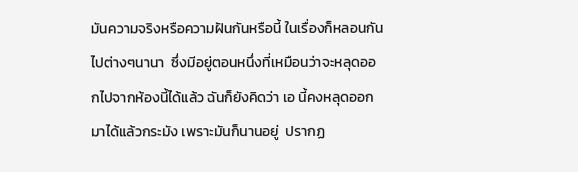มันความจริงหรือความฝันกันหรือนี้ ในเรื่องก็หลอนกันไปต่างๆนานา  ซึ่งมีอยู่ตอนหนึ่งที่เหมือนว่าจะหลุดออกไปจากห้องนี้ได้แล้ว ฉันก็ยังคิดว่า เอ นี้คงหลุดออกมาได้แล้วกระมัง เพราะมันก็นานอยู่  ปรากฏ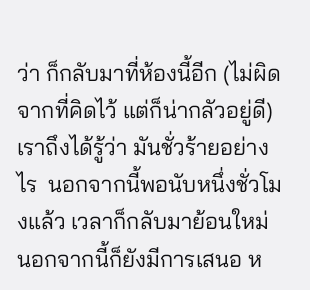ว่า ก็กลับมาที่ห้องนี้อีก (ไม่ผิดจากที่คิดไว้ แต่ก็น่ากลัวอยู่ดี) เราถึงได้รู้ว่า มันชั่วร้ายอย่างไร  นอกจากนี้พอนับหนึ่งชั่วโมงแล้ว เวลาก็กลับมาย้อนใหม่ นอกจากนี้ก็ยังมีการเสนอ ห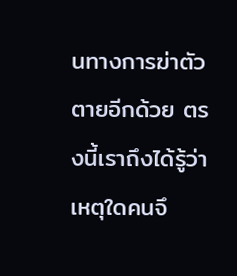นทางการฆ่าตัวตายอีกด้วย ตรงนี้เราถึงได้รู้ว่า เหตุใดคนจึ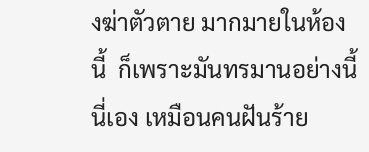งฆ่าตัวตาย มากมายในห้องนี้  ก็เพราะมันทรมานอย่างนี้นี่เอง เหมือนคนฝันร้าย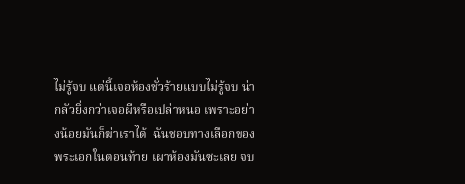ไม่รู้จบ แต่นี้เจอห้องชั่วร้ายแบบไม่รู้จบ น่ากลัวยิ่งกว่าเจอผีหรือเปล่าหนอ เพราะอย่างน้อยมันก็ฆ่าเราได้  ฉันชอบทางเลือกของพระเอกในตอนท้าย เผาห้องมันซะเลย จบ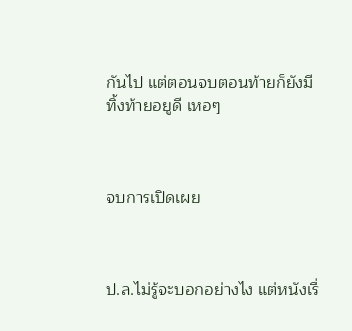กันไป แต่ตอนจบตอนท้ายก็ยังมีทิ้งท้ายอยูดี เหอๆ



จบการเปิดเผย



ป.ล.ไม่รู้จะบอกอย่างไง แต่หนังเรื่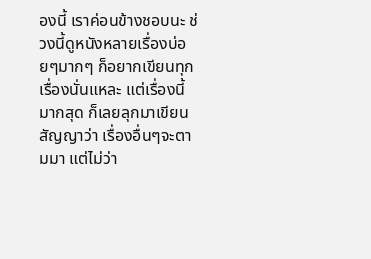องนี้ เราค่อนข้างชอบนะ ช่วงนี้ดูหนังหลายเรื่องบ่อยๆมากๆ ก็อยากเขียนทุกเรื่องนั่นแหละ แต่เรื่องนี้มากสุด ก็เลยลุกมาเขียน สัญญาว่า เรื่องอื่นๆจะตามมา แต่ไม่ว่า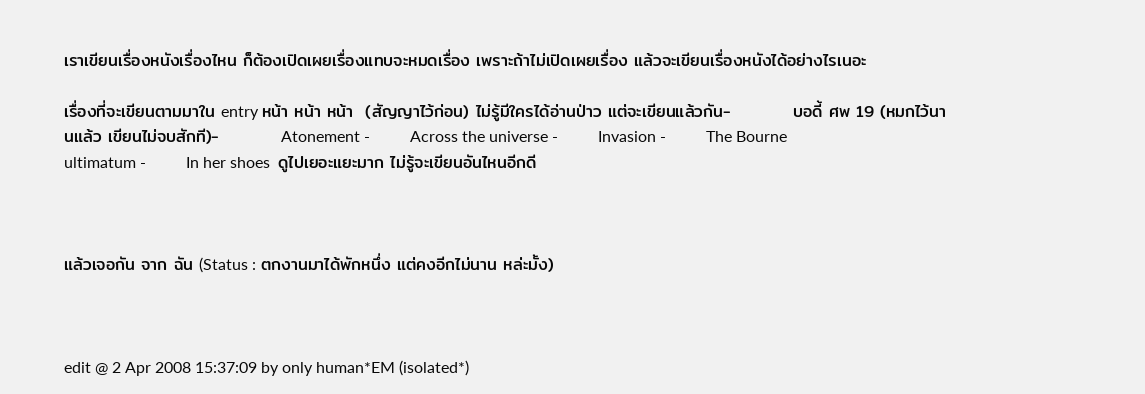เราเขียนเรื่องหนังเรื่องไหน ก็ต้องเปิดเผยเรื่องแทบจะหมดเรื่อง เพราะถ้าไม่เปิดเผยเรื่อง แล้วจะเขียนเรื่องหนังได้อย่างไรเนอะ

เรื่องที่จะเขียนตามมาใน entry หน้า หน้า หน้า  (สัญญาไว้ก่อน) ไม่รู้มีใครได้อ่านป่าว แต่จะเขียนแล้วกัน-          บอดี้ ศพ 19 (หมกไว้นานแล้ว เขียนไม่จบสักที)-          Atonement -          Across the universe -          Invasion -          The Bourne ultimatum -          In her shoes  ดูไปเยอะแยะมาก ไม่รู้จะเขียนอันไหนอีกดี



แล้วเจอกัน จาก ฉัน (Status : ตกงานมาได้พักหนึ่ง แต่คงอีกไม่นาน หล่ะมั้ง)



edit @ 2 Apr 2008 15:37:09 by only human*EM (isolated*)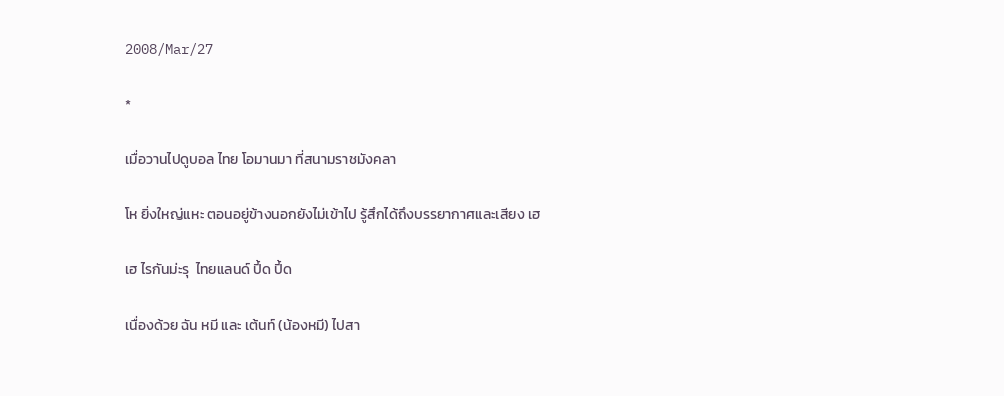2008/Mar/27

*

เมื่อวานไปดูบอล ไทย โอมานมา ที่สนามราชมังคลา

โห ยิ่งใหญ่แหะ ตอนอยู่ข้างนอกยังไม่เข้าไป รู้สึกได้ถึงบรรยากาศและเสียง เฮ

เฮ ไรกันม่ะรุ  ไทยแลนด์ ปี้ด ปี้ด

เนื่องด้วย ฉัน หมี และ เต้นท์ (น้องหมี) ไปสา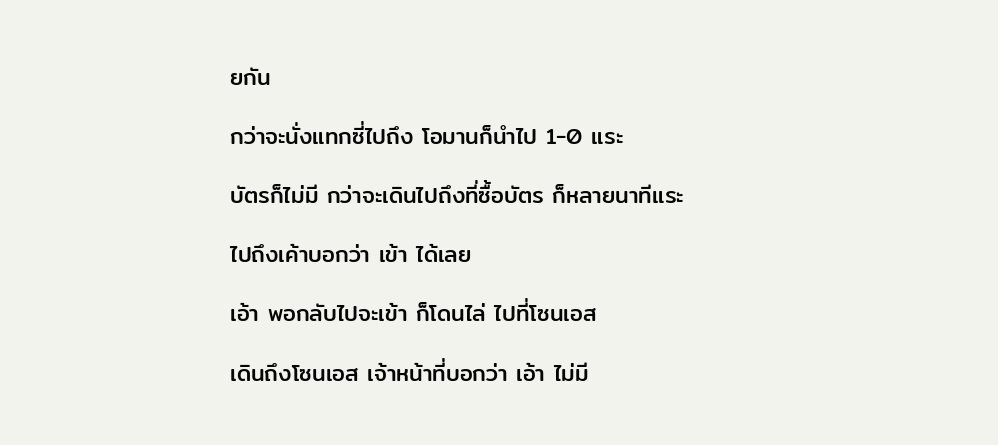ยกัน

กว่าจะนั่งแทกซี่ไปถึง โอมานก็นำไป 1-0 แระ

บัตรก็ไม่มี กว่าจะเดินไปถึงที่ซื้อบัตร ก็หลายนาทีแระ

ไปถึงเค้าบอกว่า เข้า ได้เลย

เอ้า พอกลับไปจะเข้า ก็โดนไล่ ไปที่โซนเอส

เดินถึงโซนเอส เจ้าหน้าที่บอกว่า เอ้า ไม่มี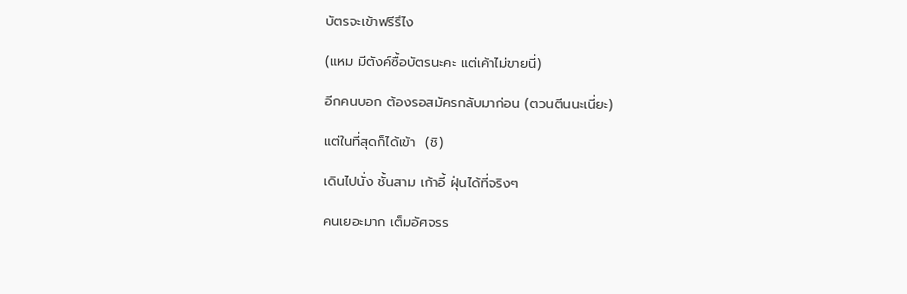บัตรจะเข้าฟรีรึไง

(แหม มีตังค์ซื้อบัตรนะคะ แต่เค้าไม่ขายนี่)

อีกคนบอก ต้องรอสมัครกลับมาก่อน (ตวนตีนนะเนี่ยะ)

แต่ในที่สุดก็ได้เข้า  (ชิ)

เดินไปนั่ง ชั้นสาม เก้าอี้ ฝุ่นได้ที่จริงๆ

คนเยอะมาก เต็มอัศจรร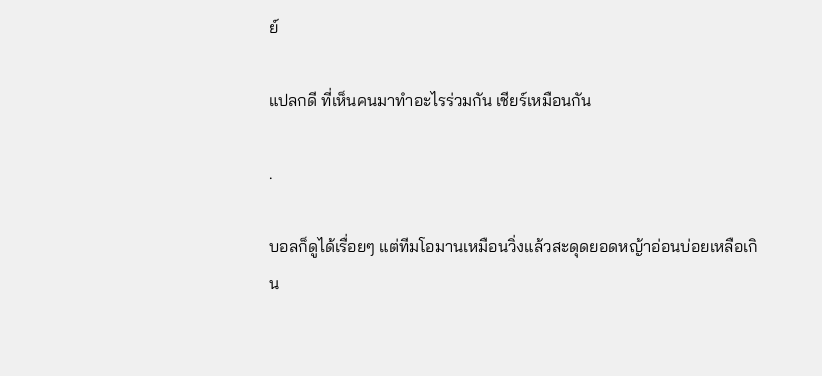ย์

แปลกดี ที่เห็นคนมาทำอะไรร่วมกัน เชียร์เหมือนกัน

.

บอลก็ดูได้เรื่อยๆ แต่ทีมโอมานเหมือนวิ่งแล้วสะดุดยอดหญ้าอ่อนบ่อยเหลือเกิน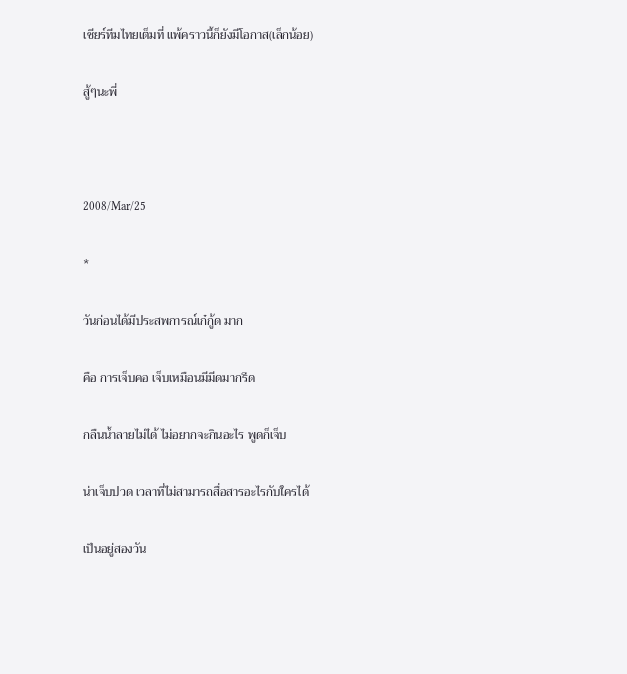เชียร์ทีมไทยเต็มที่ แพ้คราวนี้ก็ยังมีโอกาส(เล็กน้อย)

สู้ๆนะพี่



2008/Mar/25

*

วันก่อนได้มีประสพการณ์เก๋กู้ด มาก

คือ การเจ็บคอ เจ็บเหมือนมีมีดมากรีด

กลืนน้ำลายไม่ได้ ไม่อยากจะกินอะไร พูดก็เจ็บ

น่าเจ็บปวด เวลาที่ไม่สามารถสื่อสารอะไรกับใครได้

เป็นอยู่สองวัน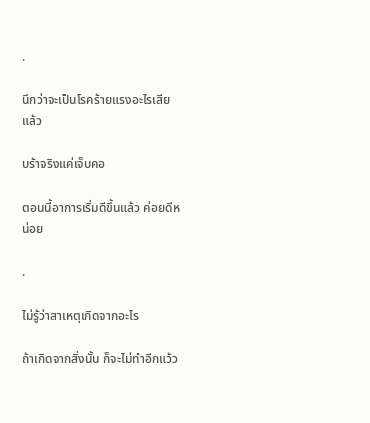.

นึกว่าจะเป็นโรคร้ายแรงอะไรเสียแล้ว

บร้าจริงแค่เจ็บคอ

ตอนนี้อาการเริ่มดีขึ้นแล้ว ค่อยดีหน่อย

.

ไม่รู้ว่าสาเหตุเกิดจากอะไร

ถ้าเกิดจากสิ่งนั้น ก็จะไม่ทำอีกแว้ว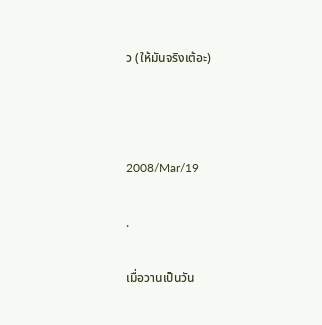ว (ให้มันจริงเต้อะ)



2008/Mar/19

.

เมื่อวานเป็นวัน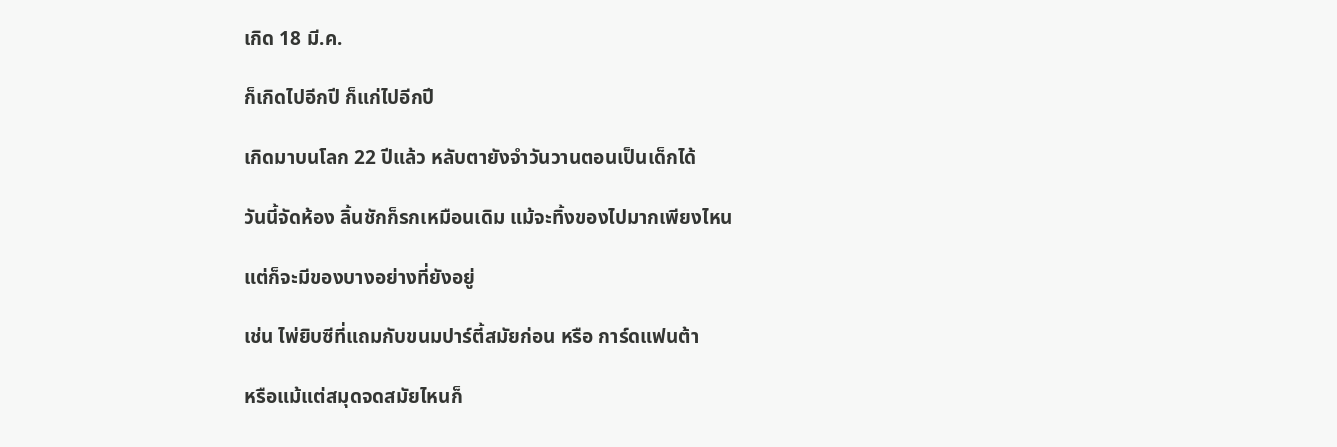เกิด 18 มี.ค.

ก็เกิดไปอีกปี ก็แก่ไปอีกปี

เกิดมาบนโลก 22 ปีแล้ว หลับตายังจำวันวานตอนเป็นเด็กได้

วันนี้จัดห้อง ลิ้นชักก็รกเหมือนเดิม แม้จะทิ้งของไปมากเพียงไหน

แต่ก็จะมีของบางอย่างที่ยังอยู่

เช่น ไพ่ยิบซีที่แถมกับขนมปาร์ตี้สมัยก่อน หรือ การ์ดแฟนต้า

หรือแม้แต่สมุดจดสมัยไหนก็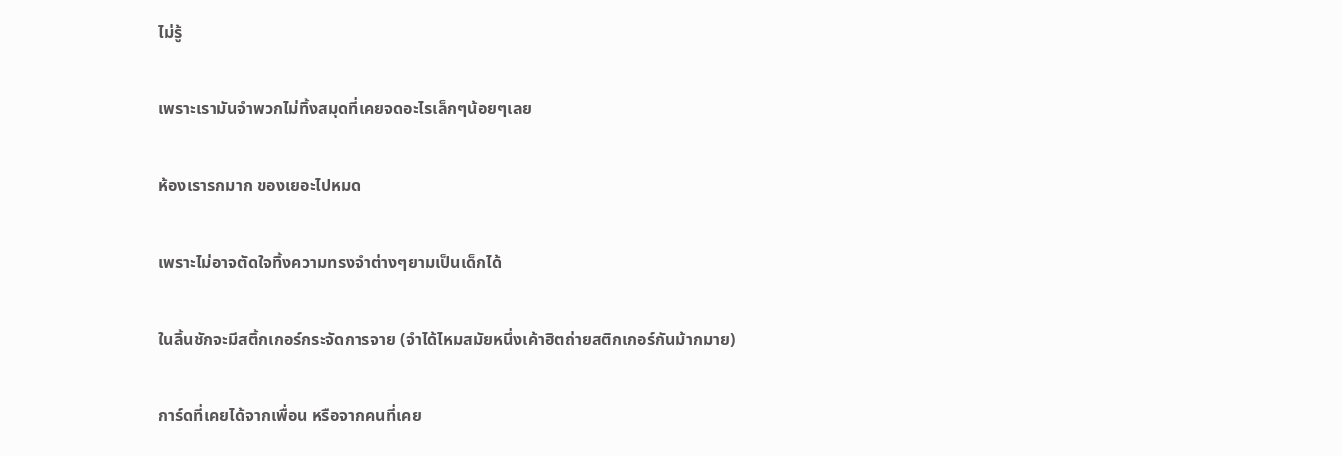ไม่รู้

เพราะเรามันจำพวกไม่ทิ้งสมุดที่เคยจดอะไรเล็กๆน้อยๆเลย

ห้องเรารกมาก ของเยอะไปหมด

เพราะไม่อาจตัดใจทิ้งความทรงจำต่างๆยามเป็นเด็กได้

ในลิ้นชักจะมีสติ้กเกอร์กระจัดการจาย (จำได้ไหมสมัยหนึ่งเค้าฮิตถ่ายสติกเกอร์กันม้ากมาย)

การ์ดที่เคยได้จากเพื่อน หรือจากคนที่เคย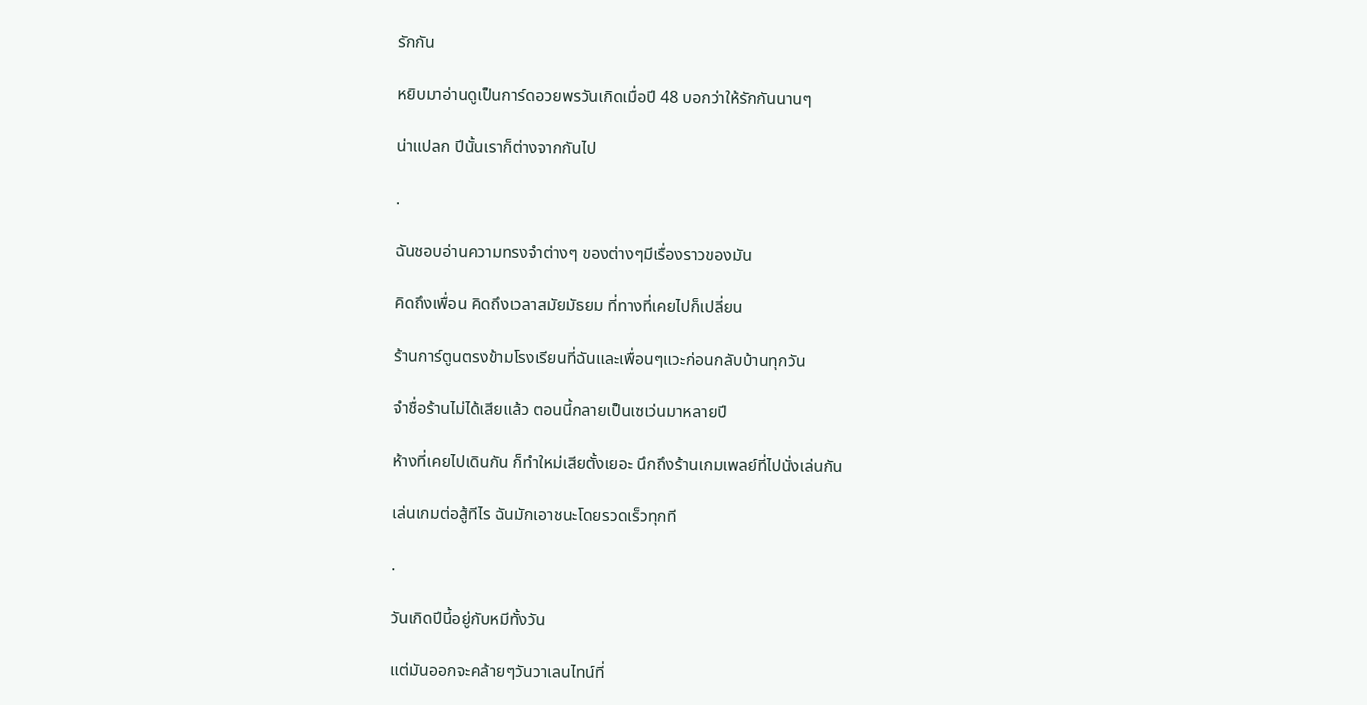รักกัน

หยิบมาอ่านดูเป็นการ์ดอวยพรวันเกิดเมื่อปี 48 บอกว่าให้รักกันนานๆ

น่าแปลก ปีนั้นเราก็ต่างจากกันไป

.

ฉันชอบอ่านความทรงจำต่างๆ ของต่างๆมีเรื่องราวของมัน

คิดถึงเพื่อน คิดถึงเวลาสมัยมัธยม ที่ทางที่เคยไปก็เปลี่ยน

ร้านการ์ตูนตรงข้ามโรงเรียนที่ฉันและเพื่อนๆแวะก่อนกลับบ้านทุกวัน

จำชื่อร้านไม่ได้เสียแล้ว ตอนนี้กลายเป็นเซเว่นมาหลายปี

ห้างที่เคยไปเดินกัน ก็ทำใหม่เสียตั้งเยอะ นึกถึงร้านเกมเพลย์ที่ไปนั่งเล่นกัน

เล่นเกมต่อสู้ทีไร ฉันมักเอาชนะโดยรวดเร็วทุกที

.

วันเกิดปีนี้อยู่กับหมีทั้งวัน

แต่มันออกจะคล้ายๆวันวาเลนไทน์ที่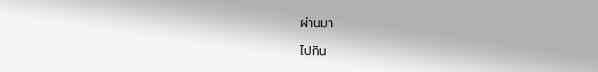ผ่านมา

ไปกิน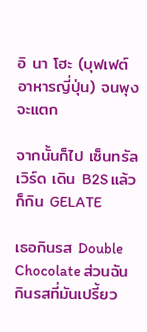อิ นา โฮะ (บุฟเฟต์อาหารญี่ปุ่น) จนพุงจะแตก

จากนั้นก็ไป เซ็นทรัลเวิร์ด เดิน B2S แล้วก็กิน GELATE

เธอกินรส Double Chocolate ส่วนฉันกินรสที่มันเปรี้ยว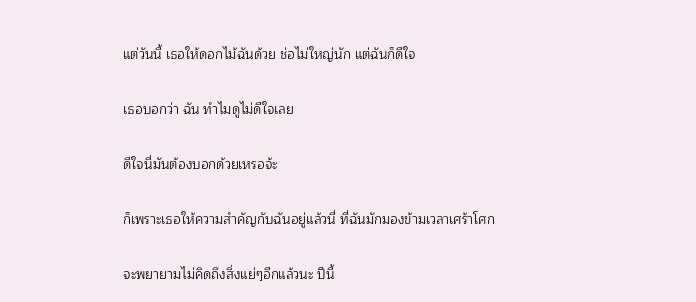แต่วันนี้ เธอให้ดอกไม้ฉันด้วย ช่อไม่ใหญ่นัก แต่ฉันก็ดีใจ

เธอบอกว่า ฉัน ทำไมดูไม่ดีใจเลย

ดีใจนี่มันต้องบอกด้วยเหรอจ้ะ

ก็เพราะเธอให้ความสำคัญกับฉันอยู่แล้วนี่ ที่ฉันมักมองข้ามเวลาเศร้าโศก

จะพยายามไม่คิดถึงสิ่งแย่ๆอีกแล้วนะ ปีนี้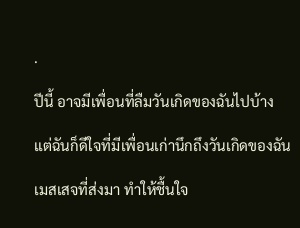.

ปีนี้ อาจมีเพื่อนที่ลืมวันเกิดของฉันไปบ้าง

แต่ฉันก็ดีใจที่มีเพื่อนเก่านึกถึงวันเกิดของฉัน

เมสเสจที่ส่งมา ทำให้ชื้นใจ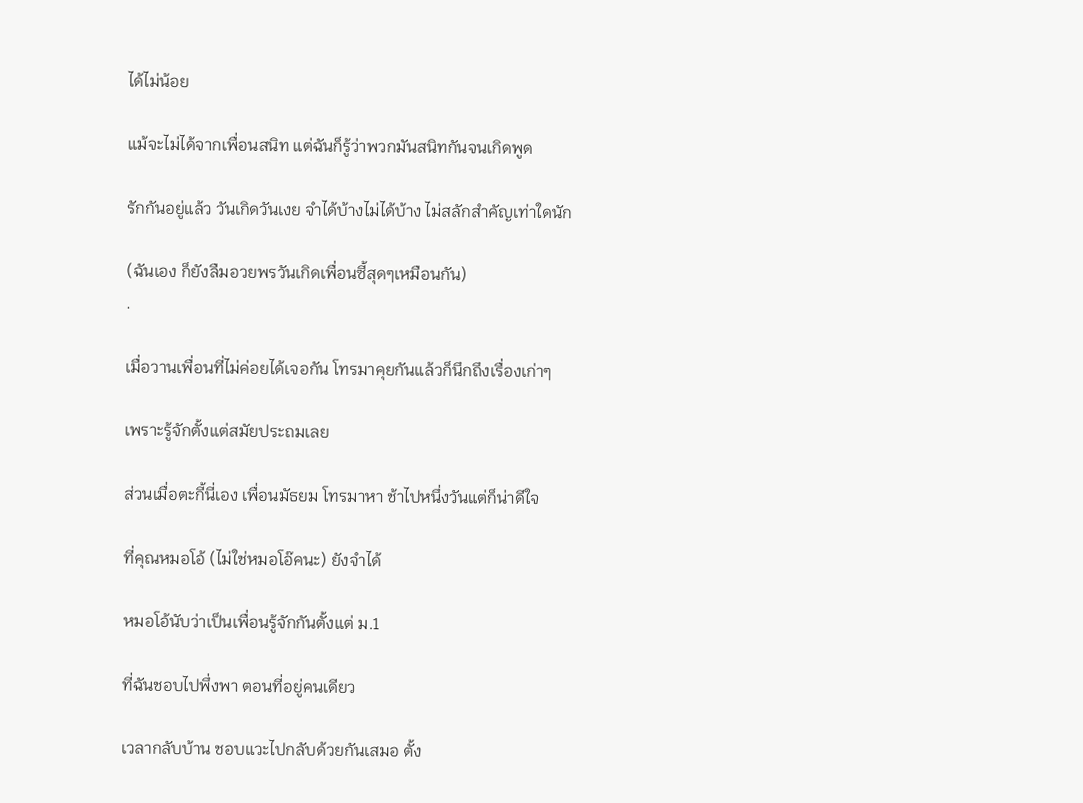ได้ไม่น้อย

แม้จะไม่ได้จากเพื่อนสนิท แต่ฉันก็รู้ว่าพวกมันสนิทกันจนเกิดพูด

รักกันอยู่แล้ว วันเกิดวันเงย จำได้บ้างไม่ได้บ้าง ไม่สลักสำคัญเท่าใดนัก

(ฉันเอง ก็ยังลืมอวยพรวันเกิดเพื่อนซี้สุดๆเหมือนกัน)
.

เมื่อวานเพื่อนที่ไม่ค่อยได้เจอกัน โทรมาคุยกันแล้วก็นึกถึงเรื่องเก่าๆ

เพราะรู้จักตั้งแต่สมัยประถมเลย

ส่วนเมื่อตะกี้นี่เอง เพื่อนมัธยม โทรมาหา ช้าไปหนึ่งวันแต่ก็น่าดีใจ

ที่คุณหมอโอ้ (ไม่ใช่หมอโอ๊คนะ) ยังจำได้

หมอโอ้นับว่าเป็นเพื่อนรู้จักกันตั้งแต่ ม.1

ที่ฉันชอบไปพึ่งพา ตอนที่อยู่คนเดียว

เวลากลับบ้าน ชอบแวะไปกลับด้วยกันเสมอ ตั้ง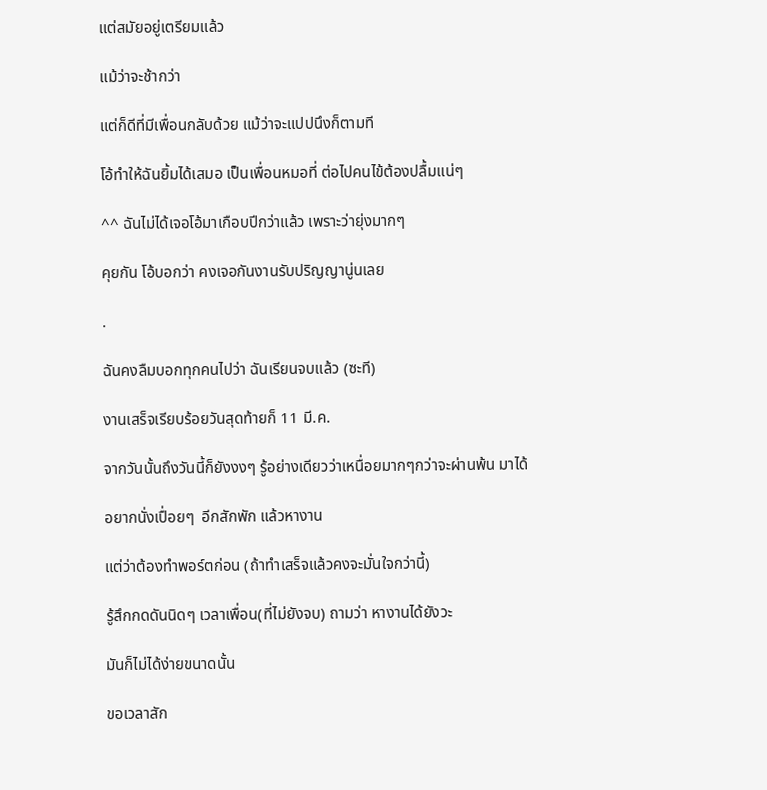แต่สมัยอยู่เตรียมแล้ว

แม้ว่าจะช้ากว่า

แต่ก็ดีที่มีเพื่อนกลับด้วย แม้ว่าจะแปปนึงก็ตามที

โอ้ทำให้ฉันยิ้มได้เสมอ เป็นเพื่อนหมอที่ ต่อไปคนไข้ต้องปลื้มแน่ๆ

^^ ฉันไม่ได้เจอโอ้มาเกือบปีกว่าแล้ว เพราะว่ายุ่งมากๆ

คุยกัน โอ้บอกว่า คงเจอกันงานรับปริญญานู่นเลย

.

ฉันคงลืมบอกทุกคนไปว่า ฉันเรียนจบแล้ว (ซะที)

งานเสร็จเรียบร้อยวันสุดท้ายก็ 11 มี.ค.

จากวันนั้นถึงวันนี้ก็ยังงงๆ รู้อย่างเดียวว่าเหนื่อยมากๆกว่าจะผ่านพ้น มาได้

อยากนั่งเปื่อยๆ  อีกสักพัก แล้วหางาน

แต่ว่าต้องทำพอร์ตก่อน (ถ้าทำเสร็จแล้วคงจะมั่นใจกว่านี้)

รู้สึกกดดันนิดๆ เวลาเพื่อน(ที่ไม่ยังจบ) ถามว่า หางานได้ยังวะ

มันก็ไม่ได้ง่ายขนาดนั้น

ขอเวลาสัก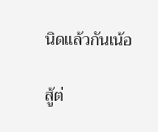นิดแล้วกันเน้อ

สู้ต่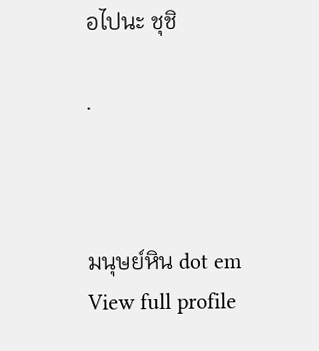อไปนะ ชุชิ

.



มนุษย์หิน dot em
View full profile